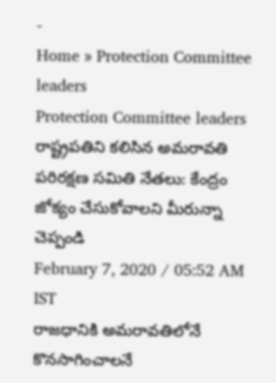-
Home » Protection Committee leaders
Protection Committee leaders
రాష్ట్రపతిని కలిసిన అమరావతి పరిరక్షణ సమితి నేతలు: కేంద్రం జోక్యం చేసుకోవాలని మీరున్నా చెప్పండి
February 7, 2020 / 05:52 AM IST
రాజధానికి అమరావతిలోనే కొనసాగించాలనే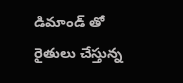డిమాండ్ తో రైతులు చేస్తున్న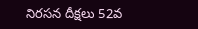నిరసన దీక్షలు 52వ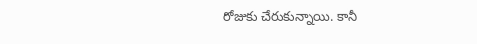రోజుకు చేరుకున్నాయి. కానీ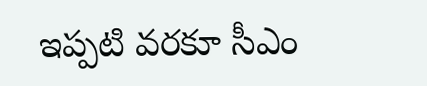ఇప్పటి వరకూ సీఎం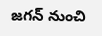జగన్ నుంచి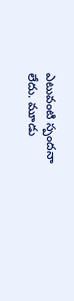ఎటువంటి స్పందనా లేదు. మూడు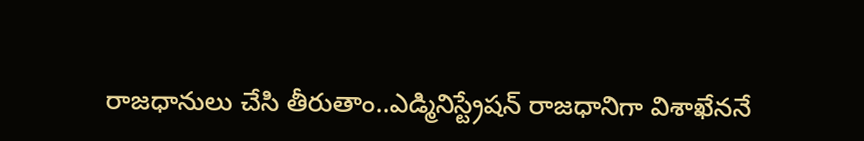రాజధానులు చేసి తీరుతాం..ఎడ్మినిస్ట్రేషన్ రాజధానిగా విశాఖేననే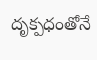దృక్పధంతోనే